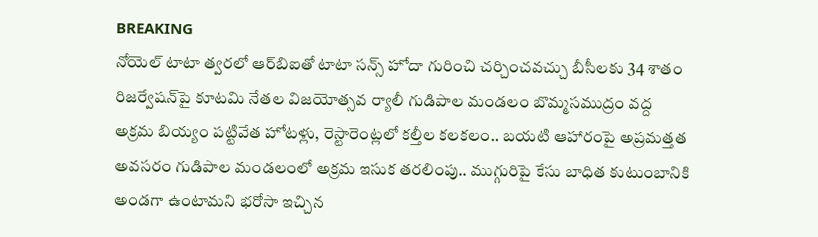BREAKING
నోయెల్ టాటా త్వరలో ఆర్‌బిఐతో టాటా సన్స్ హోదా గురించి చర్చించవచ్చు బీసీలకు 34 శాతం రిజర్వేషన్‌పై కూటమి నేతల విజయోత్సవ ర్యాలీ గుడిపాల మండలం బొమ్మసముద్రం వద్ద అక్రమ బియ్యం పట్టివేత హోటళ్లు, రెస్టారెంట్లలో కల్తీల కలకలం.. బయటి ఆహారంపై అప్రమత్తత అవసరం గుడిపాల మండలంలో అక్రమ ఇసుక తరలింపు.. ముగ్గురిపై కేసు బాధిత కుటుంబానికి అండగా ఉంటామని భరోసా ఇచ్చిన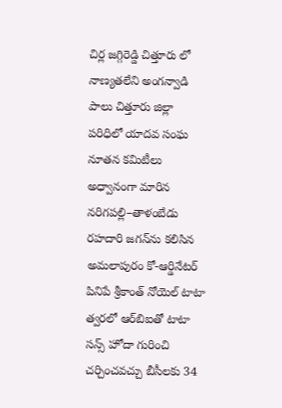చిర్ల జగ్గిరెడ్డి చిత్తూరు లో నాణ్యతలేని అంగన్వాడి పాలు చిత్తూరు జిల్లా పరిధిలో యాదవ సంఘ నూతన కమిటీలు అధ్వానంగా మారిన నరిగపల్లి–తాళంబేడు రహదారి జగన్‌ను కలిసిన అమలాపురం కో-ఆర్డినేటర్ పినిపే శ్రీకాంత్ నోయెల్ టాటా త్వరలో ఆర్‌బిఐతో టాటా సన్స్ హోదా గురించి చర్చించవచ్చు బీసీలకు 34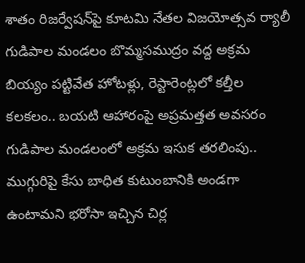శాతం రిజర్వేషన్‌పై కూటమి నేతల విజయోత్సవ ర్యాలీ గుడిపాల మండలం బొమ్మసముద్రం వద్ద అక్రమ బియ్యం పట్టివేత హోటళ్లు, రెస్టారెంట్లలో కల్తీల కలకలం.. బయటి ఆహారంపై అప్రమత్తత అవసరం గుడిపాల మండలంలో అక్రమ ఇసుక తరలింపు.. ముగ్గురిపై కేసు బాధిత కుటుంబానికి అండగా ఉంటామని భరోసా ఇచ్చిన చిర్ల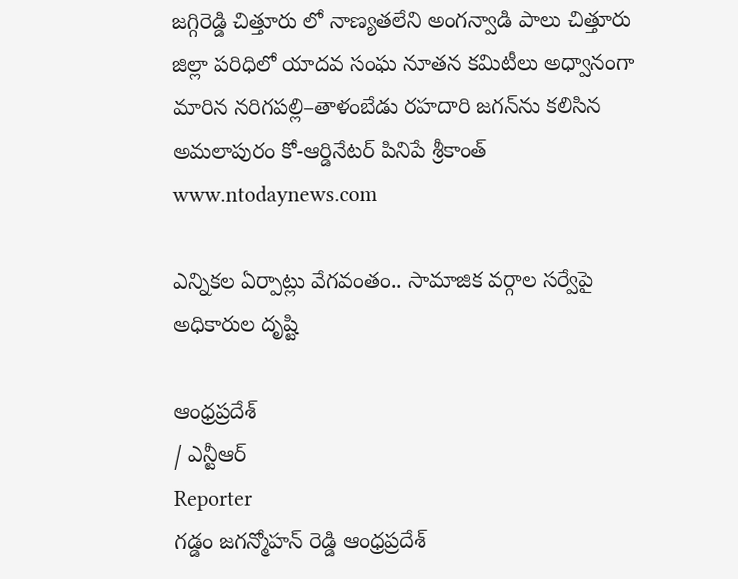జగ్గిరెడ్డి చిత్తూరు లో నాణ్యతలేని అంగన్వాడి పాలు చిత్తూరు జిల్లా పరిధిలో యాదవ సంఘ నూతన కమిటీలు అధ్వానంగా మారిన నరిగపల్లి–తాళంబేడు రహదారి జగన్‌ను కలిసిన అమలాపురం కో-ఆర్డినేటర్ పినిపే శ్రీకాంత్
www.ntodaynews.com

ఎన్నికల ఏర్పాట్లు వేగవంతం.. సామాజిక వర్గాల సర్వేపై అధికారుల దృష్టి

ఆంధ్రప్రదేశ్
/ ఎన్టీఆర్
Reporter
గడ్డం జగన్మోహన్ రెడ్డి ఆంధ్రప్రదేశ్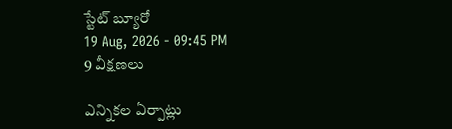స్టేట్ బ్యూరో
19 Aug, 2026 - 09:45 PM
9 వీక్షణలు

ఎన్నికల ఏర్పాట్లు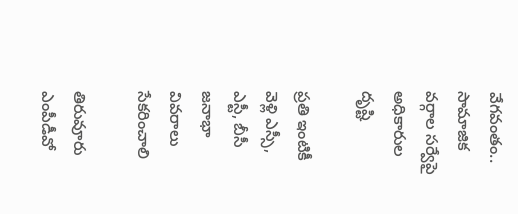వేగవంతం.. సామాజిక వర్గాల సర్వేపై అధికారుల దృష్టి

ప్రతి ఇంటికీ వెళ్లి ఎస్సీ, ఎస్టీ, బీసీ జనాభా వివరాలు సేకరించాలి

తిరువూరు ఎంపీడీవో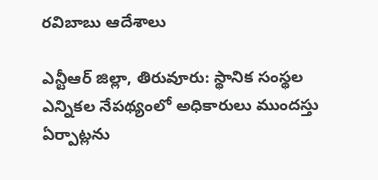రవిబాబు ఆదేశాలు

ఎన్టీఆర్ జిల్లా, తిరువూరు: స్థానిక సంస్థల ఎన్నికల నేపథ్యంలో అధికారులు ముందస్తు ఏర్పాట్లను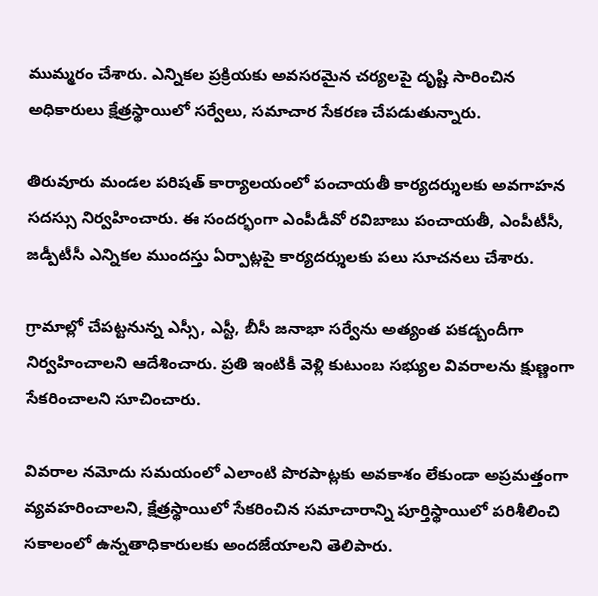ముమ్మరం చేశారు. ఎన్నికల ప్రక్రియకు అవసరమైన చర్యలపై దృష్టి సారించిన అధికారులు క్షేత్రస్థాయిలో సర్వేలు, సమాచార సేకరణ చేపడుతున్నారు.

తిరువూరు మండల పరిషత్ కార్యాలయంలో పంచాయతీ కార్యదర్శులకు అవగాహన సదస్సు నిర్వహించారు. ఈ సందర్భంగా ఎంపీడీవో రవిబాబు పంచాయతీ, ఎంపీటీసీ, జడ్పీటీసీ ఎన్నికల ముందస్తు ఏర్పాట్లపై కార్యదర్శులకు పలు సూచనలు చేశారు.

గ్రామాల్లో చేపట్టనున్న ఎస్సీ, ఎస్టీ, బీసీ జనాభా సర్వేను అత్యంత పకడ్బందీగా నిర్వహించాలని ఆదేశించారు. ప్రతి ఇంటికీ వెళ్లి కుటుంబ సభ్యుల వివరాలను క్షుణ్ణంగా సేకరించాలని సూచించారు.

వివరాల నమోదు సమయంలో ఎలాంటి పొరపాట్లకు అవకాశం లేకుండా అప్రమత్తంగా వ్యవహరించాలని, క్షేత్రస్థాయిలో సేకరించిన సమాచారాన్ని పూర్తిస్థాయిలో పరిశీలించి సకాలంలో ఉన్నతాధికారులకు అందజేయాలని తెలిపారు.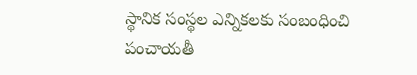స్థానిక సంస్థల ఎన్నికలకు సంబంధించి పంచాయతీ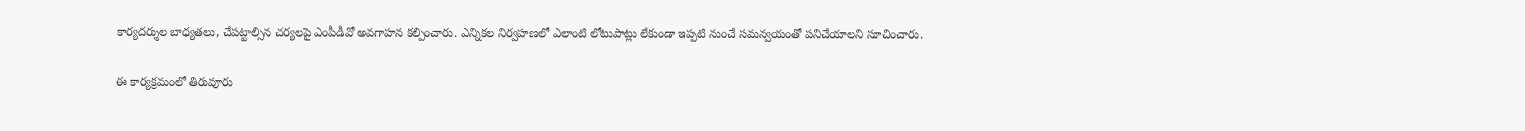కార్యదర్శుల బాధ్యతలు, చేపట్టాల్సిన చర్యలపై ఎంపీడీవో అవగాహన కల్పించారు. ఎన్నికల నిర్వహణలో ఎలాంటి లోటుపాట్లు లేకుండా ఇప్పటి నుంచే సమన్వయంతో పనిచేయాలని సూచించారు.

ఈ కార్యక్రమంలో తిరువూరు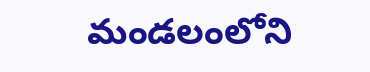మండలంలోని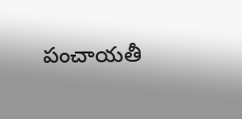పంచాయతీ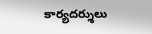కార్యదర్శులు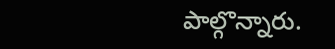పాల్గొన్నారు.